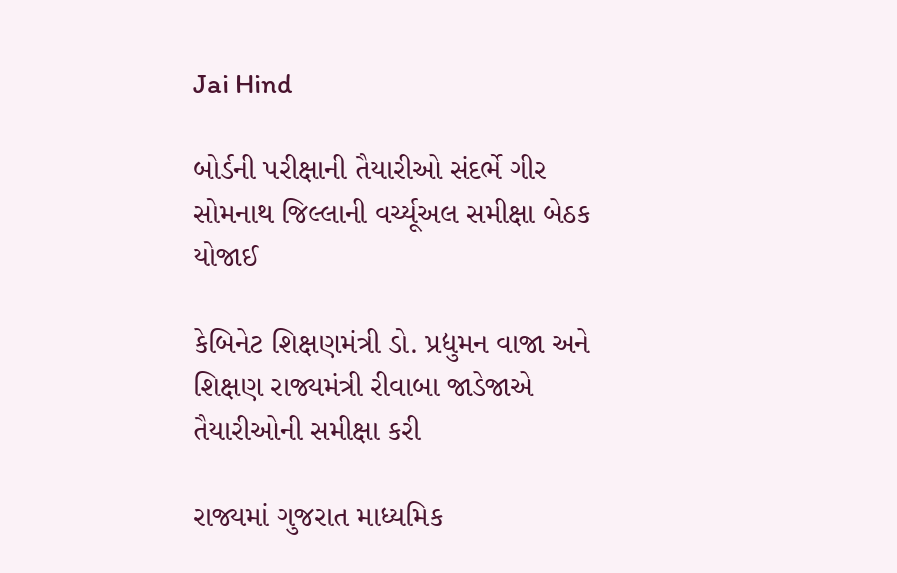Jai Hind

બોર્ડની પરીક્ષાની તૈયારીઓ સંદર્ભે ગીર સોમનાથ જિલ્લાની વર્ચ્યૂઅલ સમીક્ષા બેઠક યોજાઈ

કેબિનેટ શિક્ષણમંત્રી ડો. પ્રદ્યુમન વાજા અને શિક્ષણ રાજ્યમંત્રી રીવાબા જાડેજાએ તૈયારીઓની સમીક્ષા કરી

રાજ્યમાં ગુજરાત માધ્યમિક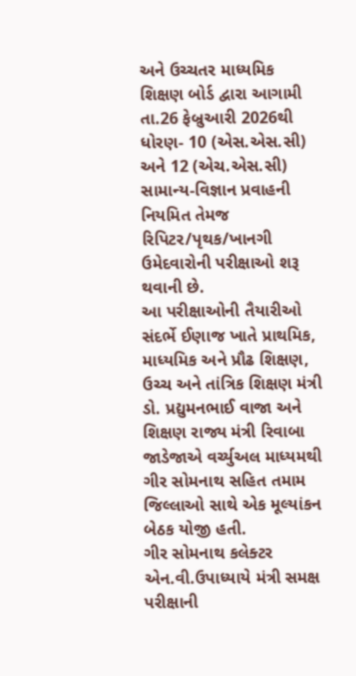અને ઉચ્ચતર માધ્યમિક શિક્ષણ બોર્ડ દ્વારા આગામી તા.26 ફેબ્રુઆરી 2026થી ધોરણ- 10 (એસ.એસ.સી) અને 12 (એચ.એસ.સી) સામાન્ય-વિજ્ઞાન પ્રવાહની નિયમિત તેમજ રિપિટર/પૃથક/ખાનગી ઉમેદવારોની પરીક્ષાઓ શરૂ થવાની છે.
આ પરીક્ષાઓની તૈયારીઓ સંદર્ભે ઈણાજ ખાતે પ્રાથમિક, માધ્યમિક અને પ્રૌઢ શિક્ષણ, ઉચ્ચ અને તાંત્રિક શિક્ષણ મંત્રી ડો. પ્રદ્યુમનભાઈ વાજા અને શિક્ષણ રાજ્ય મંત્રી રિવાબા જાડેજાએ વર્ચ્યુઅલ માધ્યમથી ગીર સોમનાથ સહિત તમામ જિલ્લાઓ સાથે એક મૂલ્યાંકન બેઠક યોજી હતી.
ગીર સોમનાથ કલેક્ટર એન.વી.ઉપાધ્યાયે મંત્રી સમક્ષ પરીક્ષાની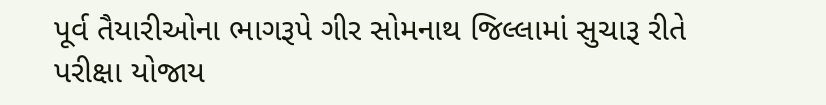પૂર્વ તૈયારીઓના ભાગરૂપે ગીર સોમનાથ જિલ્લામાં સુચારૂ રીતે પરીક્ષા યોજાય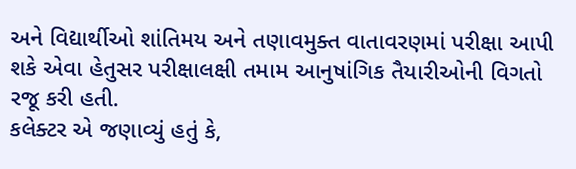અને વિદ્યાર્થીઓ શાંતિમય અને તણાવમુક્ત વાતાવરણમાં પરીક્ષા આપી શકે એવા હેતુસર પરીક્ષાલક્ષી તમામ આનુષાંગિક તૈયારીઓની વિગતો રજૂ કરી હતી.
કલેક્ટર એ જણાવ્યું હતું કે,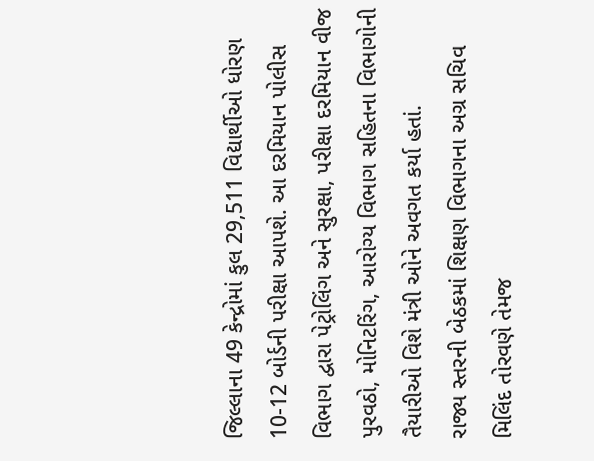જિલ્લાના 49 કેન્દ્રોમાં કુલ 29,511 વિદ્યાર્થીઓ ધોરણ 10-12 બોર્ડની પરીક્ષા આપશે. આ દરમિયાન પોલીસ વિભાગ દ્વારા પેટ્રોલિંગ અને સુરક્ષા, પરીક્ષા દરમિયાન વીજ પુરવઠો, મોનિટરિંગ, આરોગ્ય વિભાગ સહિતના વિભાગોની તૈયારીઓ વિશે મંત્રી ઓને અવગત કર્યા હતાં.
રાજ્ય સ્તરની બેઠકમાં શિક્ષણ વિભાગના અગ્ર સચિવ મિલિંદ તોરવણે તેમજ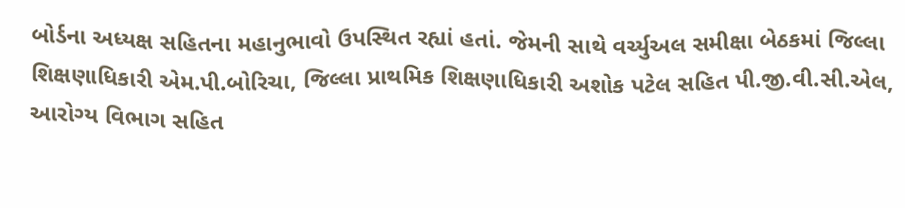બોર્ડના અધ્યક્ષ સહિતના મહાનુભાવો ઉપસ્થિત રહ્યાં હતાં. જેમની સાથે વર્ચ્યુઅલ સમીક્ષા બેઠકમાં જિલ્લા શિક્ષણાધિકારી એમ.પી.બોરિચા, જિલ્લા પ્રાથમિક શિક્ષણાધિકારી અશોક પટેલ સહિત પી.જી.વી.સી.એલ, આરોગ્ય વિભાગ સહિત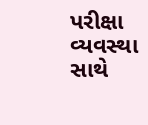પરીક્ષા વ્યવસ્થા સાથે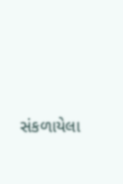સંકળાયેલા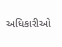અધિકારીઓ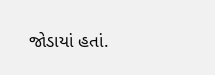જોડાયાં હતાં.